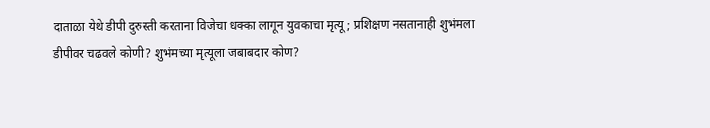दाताळा येथे डीपी दुरुस्ती करताना विजेचा धक्का लागून युवकाचा मृत्यू; प्रशिक्षण नसतानाही शुभंमला डीपीवर चढवले कोणी? शुभंमच्या मृत्यूला जबाबदार कोण?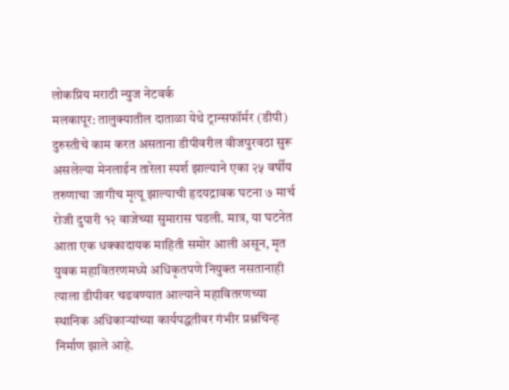लोकप्रिय मराठी न्युज नेटवर्क
मलकापूर: तालुक्यातील दाताळा येथे ट्रान्सफॉर्मर (डीपी) दुरुस्तीचे काम करत असताना डीपीवरील वीजपुरवठा सुरू असलेल्या मेनलाईन तारेला स्पर्श झाल्याने एका २५ वर्षीय तरुणाचा जागीच मृत्यू झाल्याची हृदयद्रावक घटना ७ मार्च रोजी दुपारी १२ वाजेच्या सुमारास घडली. मात्र, या घटनेत आता एक धक्कादायक माहिती समोर आली असून, मृत युवक महावितरणमध्ये अधिकृतपणे नियुक्त नसतानाही त्याला डीपीवर चढवण्यात आल्याने महावितरणच्या स्थानिक अधिकाऱ्यांच्या कार्यपद्धतीवर गंभीर प्रश्नचिन्ह निर्माण झाले आहे.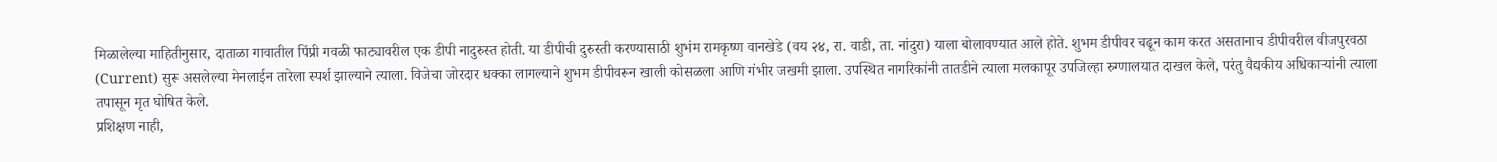मिळालेल्या माहितीनुसार, दाताळा गावातील पिंप्री गवळी फाट्यावरील एक डीपी नादुरुस्त होती. या डीपीची दुरुस्ती करण्यासाठी शुभंम रामकृष्ण वानखेडे (वय २४, रा. वाडी, ता. नांदुरा) याला बोलावण्यात आले होते. शुभम डीपीवर चढून काम करत असतानाच डीपीवरील वीजपुरवठा (Current) सुरू असलेल्या मेनलाईन तारेला स्पर्श झाल्याने त्याला. विजेचा जोरदार धक्का लागल्याने शुभम डीपीवरून खाली कोसळला आणि गंभीर जखमी झाला. उपस्थित नागरिकांनी तातडीने त्याला मलकापूर उपजिल्हा रुग्णालयात दाखल केले, परंतु वैद्यकीय अधिकाऱ्यांनी त्याला तपासून मृत घोषित केले.
प्रशिक्षण नाही,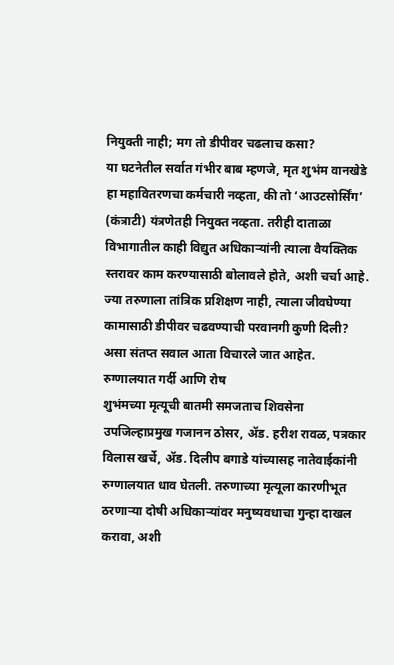नियुक्ती नाही; मग तो डीपीवर चढलाच कसा?
या घटनेतील सर्वात गंभीर बाब म्हणजे, मृत शुभंम वानखेडे हा महावितरणचा कर्मचारी नव्हता, की तो ‘आउटसोर्सिंग’ (कंत्राटी) यंत्रणेतही नियुक्त नव्हता. तरीही दाताळा विभागातील काही विद्युत अधिकाऱ्यांनी त्याला वैयक्तिक स्तरावर काम करण्यासाठी बोलावले होते, अशी चर्चा आहे. ज्या तरुणाला तांत्रिक प्रशिक्षण नाही, त्याला जीवघेण्या कामासाठी डीपीवर चढवण्याची परवानगी कुणी दिली? असा संतप्त सवाल आता विचारले जात आहेत.
रुग्णालयात गर्दी आणि रोष
शुभंमच्या मृत्यूची बातमी समजताच शिवसेना उपजिल्हाप्रमुख गजानन ठोसर, ॲड. हरीश रावळ, पत्रकार विलास खर्चे, ॲड. दिलीप बगाडे यांच्यासह नातेवाईकांनी रुग्णालयात धाव घेतली. तरुणाच्या मृत्यूला कारणीभूत ठरणाऱ्या दोषी अधिकाऱ्यांवर मनुष्यवधाचा गुन्हा दाखल करावा, अशी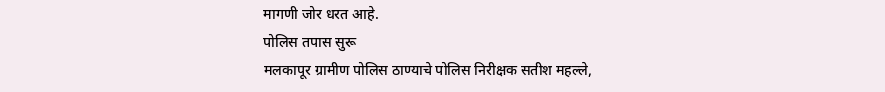मागणी जोर धरत आहे.
पोलिस तपास सुरू
मलकापूर ग्रामीण पोलिस ठाण्याचे पोलिस निरीक्षक सतीश महल्ले,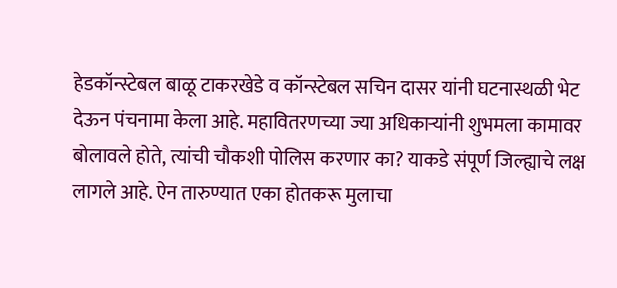हेडकॉन्स्टेबल बाळू टाकरखेडे व कॉन्स्टेबल सचिन दासर यांनी घटनास्थळी भेट देऊन पंचनामा केला आहे. महावितरणच्या ज्या अधिकाऱ्यांनी शुभमला कामावर बोलावले होते, त्यांची चौकशी पोलिस करणार का? याकडे संपूर्ण जिल्ह्याचे लक्ष लागले आहे. ऐन तारुण्यात एका होतकरू मुलाचा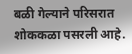बळी गेल्याने परिसरात शोककळा पसरली आहे.